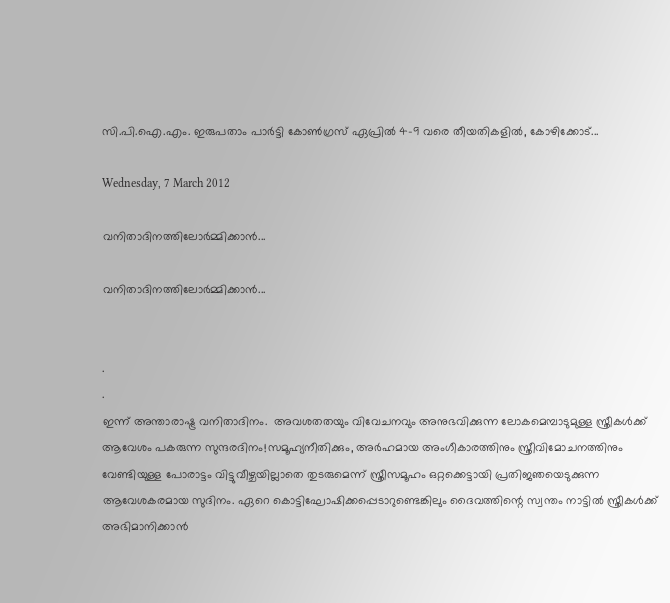സി.പി.ഐ.എം. ഇരുപതാം പാര്‍ട്ടി കോണ്‍ഗ്രസ് ഏപ്രില്‍ 4-9 വരെ തീയതികളില്‍, കോഴിക്കോട്...

Wednesday, 7 March 2012

വനിതാദിനത്തിലോര്‍മ്മിക്കാന്‍...

വനിതാദിനത്തിലോര്‍മ്മിക്കാന്‍...


.
.
ഇന്ന് അന്താരാഷ്ട്ര വനിതാദിനം.  അവശതതയും വിവേചനവും അനുഭവിക്കുന്ന ലോകമെമ്പാടുമുള്ള സ്ത്രീകള്‍ക്ക് ആവേശം പകരുന്ന സുന്ദരദിനം!സമൂഹ്യനീതിക്കും, അര്‍ഹമായ അംഗീകാരത്തിനും സ്ത്രീവിമോചനത്തിനും വേണ്ടിയുള്ള പോരാട്ടം വിട്ടുവീഴ്ചയില്ലാതെ തുടരുമെന്ന് സ്ത്രീസമൂഹം ഒറ്റക്കെട്ടായി പ്രതിജഞയെടുക്കുന്ന ആവേശകരമായ സുദിനം. ഏറെ കൊട്ടിഘോഷിക്കപ്പെടാറുണ്ടെങ്കിലും ദൈവത്തിന്റെ സ്വന്തം നാട്ടില്‍ സ്ത്രീകള്‍ക്ക് അഭിമാനിക്കാന്‍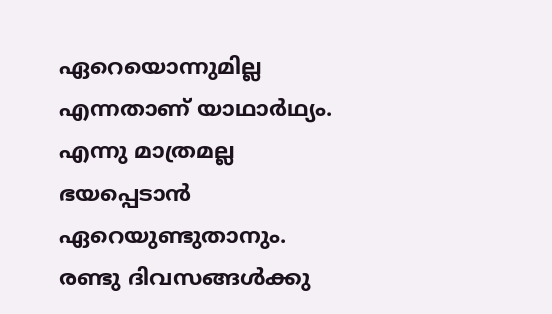ഏറെയൊന്നുമില്ല എന്നതാണ് യാഥാര്‍ഥ്യം. എന്നു മാത്രമല്ല ഭയപ്പെടാന്‍ ഏറെയുണ്ടുതാനും.
രണ്ടു ദിവസങ്ങള്‍ക്കു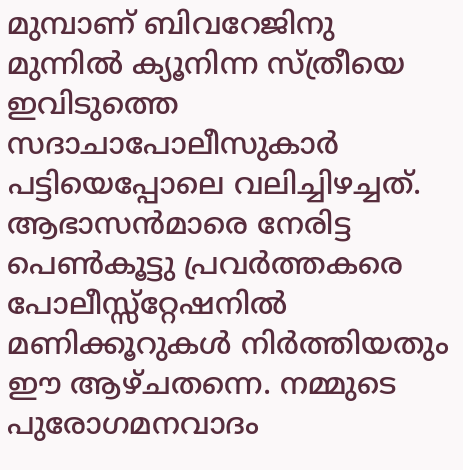മുമ്പാണ് ബിവറേജിനു മുന്നില്‍ ക്യൂനിന്ന സ്ത്രീയെ ഇവിടുത്തെ സദാചാപോലീസുകാര്‍ പട്ടിയെപ്പോലെ വലിച്ചിഴച്ചത്. ആഭാസന്‍മാരെ നേരിട്ട പെണ്‍കൂട്ടു പ്രവര്‍ത്തകരെ പോലീസ്സ്‌റ്റേഷനില്‍ മണിക്കൂറുകള്‍ നിര്‍ത്തിയതും ഈ ആഴ്ചതന്നെ. നമ്മുടെ പുരോഗമനവാദം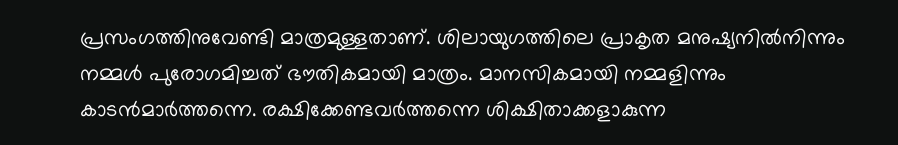പ്രസംഗത്തിനുവേണ്ടി മാത്രമുള്ളതാണ്. ശിലായുഗത്തിലെ പ്രാകൃത മനുഷ്യനില്‍നിന്നും നമ്മള്‍ പുരോഗമിച്ചത് ഭൗതികമായി മാത്രം. മാനസികമായി നമ്മളിന്നും കാടന്‍മാര്‍ത്തന്നെ. രക്ഷിക്കേണ്ടവര്‍ത്തന്നെ ശിക്ഷിതാക്കളാകുന്ന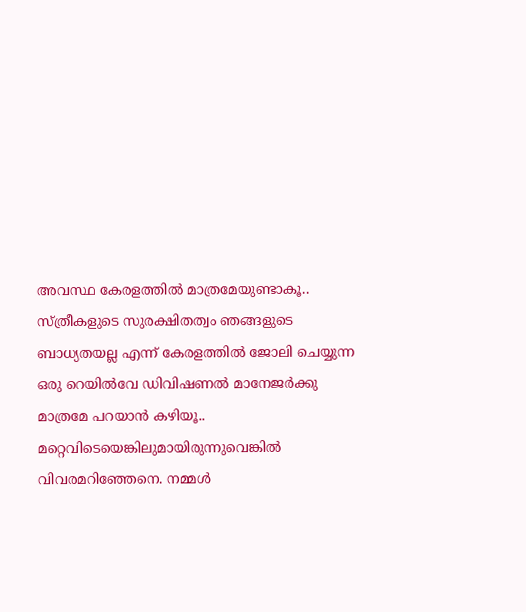അവസ്ഥ കേരളത്തില്‍ മാത്രമേയുണ്ടാകൂ.. സ്ത്രീകളുടെ സുരക്ഷിതത്വം ഞങ്ങളുടെ ബാധ്യതയല്ല എന്ന് കേരളത്തില്‍ ജോലി ചെയ്യുന്ന ഒരു റെയില്‍വേ ഡിവിഷണല്‍ മാനേജര്‍ക്കു മാത്രമേ പറയാന്‍ കഴിയൂ.. മറ്റെവിടെയെങ്കിലുമായിരുന്നുവെങ്കില്‍ വിവരമറിഞ്ഞേനെ. നമ്മള്‍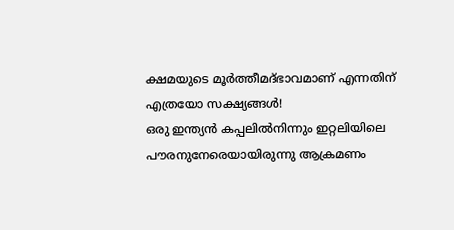ക്ഷമയുടെ മൂര്‍ത്തീമദ്ഭാവമാണ് എന്നതിന് എത്രയോ സക്ഷ്യങ്ങള്‍!
ഒരു ഇന്ത്യന്‍ കപ്പലില്‍നിന്നും ഇറ്റലിയിലെ പൗരനുനേരെയായിരുന്നു ആക്രമണം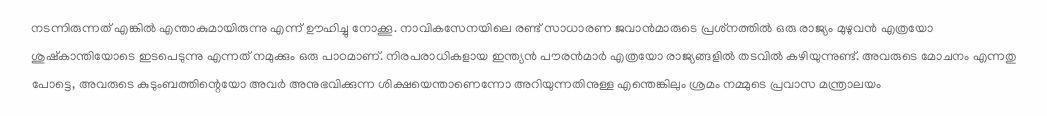നടന്നിരുന്നത് എങ്കില്‍ എന്താകുമായിരുന്നു എന്ന് ഊഹിച്ചു നോക്കൂ. നാവികസേനയിലെ രണ്ട് സാധാരണ ജവാന്‍മാരുടെ പ്രശ്‌നത്തില്‍ ഒരു രാജ്യം മുഴുവന്‍ എത്രയോ ശുഷ്‌കാന്തിയോടെ ഇടപെടുന്നു എന്നത് നമുക്കും ഒരു പാഠമാണ്. നിരപരാധികളായ ഇന്ത്യന്‍ പൗരന്‍മാര്‍ എത്രയോ രാജ്യങ്ങളില്‍ തടവില്‍ കഴിയുന്നുണ്ട്. അവരുടെ മോചനം എന്നതു പോട്ടെ, അവരുടെ കുടുംബത്തിന്റെയോ അവര്‍ അനുഭവിക്കുന്ന ശിക്ഷയെന്താണെന്നോ അറിയുന്നതിനുള്ള എന്തെങ്കിലും ശ്രമം നമ്മുടെ പ്രവാസ മന്ത്രാലയം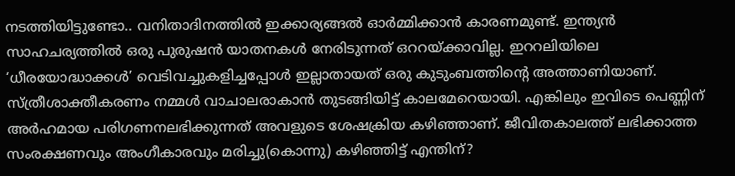നടത്തിയിട്ടുണ്ടോ.. വനിതാദിനത്തില്‍ ഇക്കാര്യങ്ങല്‍ ഓര്‍മ്മിക്കാന്‍ കാരണമുണ്ട്. ഇന്ത്യന്‍ സാഹചര്യത്തില്‍ ഒരു പുരുഷന്‍ യാതനകള്‍ നേരിടുന്നത് ഒററയ്ക്കാവില്ല. ഇററലിയിലെ ‘ധീരയോദ്ധാക്കള്‍’ വെടിവച്ചുകളിച്ചപ്പോള്‍ ഇല്ലാതായത് ഒരു കുടുംബത്തിന്റെ അത്താണിയാണ്.
സ്ത്രീശാക്തീകരണം നമ്മള്‍ വാചാലരാകാന്‍ തുടങ്ങിയിട്ട് കാലമേറെയായി. എങ്കിലും ഇവിടെ പെണ്ണിന് അര്‍ഹമായ പരിഗണനലഭിക്കുന്നത് അവളുടെ ശേഷക്രിയ കഴിഞ്ഞാണ്. ജീവിതകാലത്ത് ലഭിക്കാത്ത സംരക്ഷണവും അംഗീകാരവും മരിച്ചു(കൊന്നു) കഴിഞ്ഞിട്ട് എന്തിന്?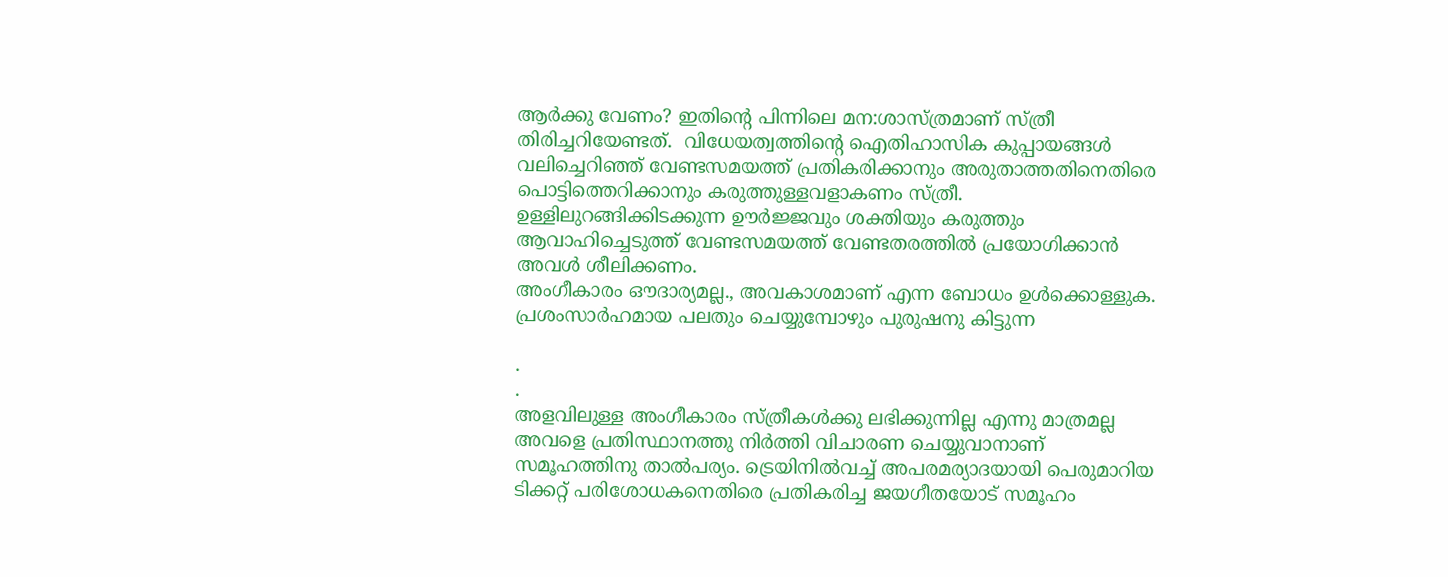ആര്‍ക്കു വേണം? ഇതിന്റെ പിന്നിലെ മന:ശാസ്ത്രമാണ് സ്ത്രീ തിരിച്ചറിയേണ്ടത്.  വിധേയത്വത്തിന്റെ ഐതിഹാസിക കുപ്പായങ്ങള്‍  വലിച്ചെറിഞ്ഞ് വേണ്ടസമയത്ത് പ്രതികരിക്കാനും അരുതാത്തതിനെതിരെ പൊട്ടിത്തെറിക്കാനും കരുത്തുള്ളവളാകണം സ്ത്രീ. ഉള്ളിലുറങ്ങിക്കിടക്കുന്ന ഊര്‍ജ്ജവും ശക്തിയും കരുത്തും ആവാഹിച്ചെടുത്ത് വേണ്ടസമയത്ത് വേണ്ടതരത്തില്‍ പ്രയോഗിക്കാന്‍ അവള്‍ ശീലിക്കണം.
അംഗീകാരം ഔദാര്യമല്ല., അവകാശമാണ് എന്ന ബോധം ഉള്‍ക്കൊള്ളുക. പ്രശംസാര്‍ഹമായ പലതും ചെയ്യുമ്പോഴും പുരുഷനു കിട്ടുന്ന

.
.
അളവിലുള്ള അംഗീകാരം സ്ത്രീകള്‍ക്കു ലഭിക്കുന്നില്ല എന്നു മാത്രമല്ല അവളെ പ്രതിസ്ഥാനത്തു നിര്‍ത്തി വിചാരണ ചെയ്യുവാനാണ് സമൂഹത്തിനു താല്‍പര്യം. ട്രെയിനില്‍വച്ച് അപരമര്യാദയായി പെരുമാറിയ ടിക്കറ്റ് പരിശോധകനെതിരെ പ്രതികരിച്ച ജയഗീതയോട് സമൂഹം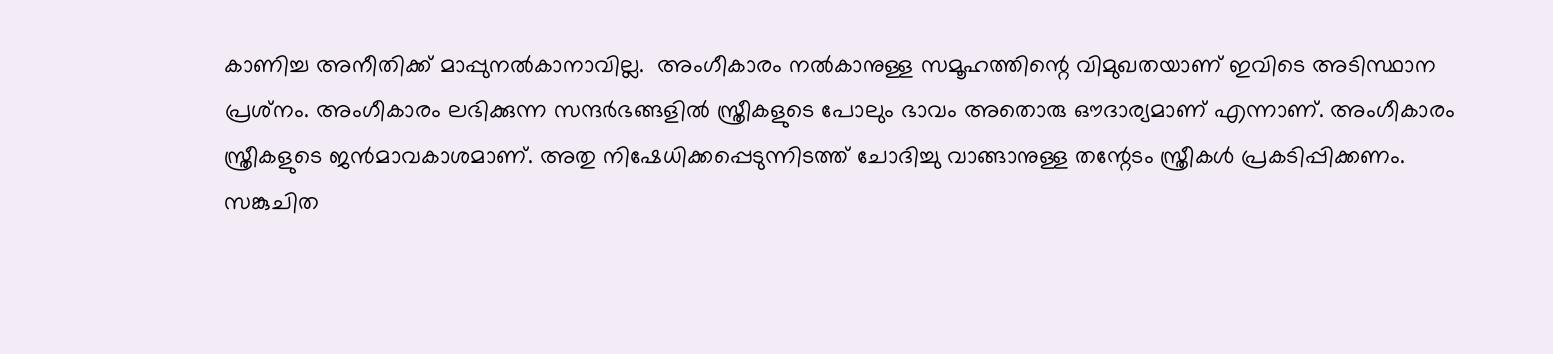കാണിച്ച അനീതിക്ക് മാപ്പുനല്‍കാനാവില്ല.  അംഗീകാരം നല്‍കാനുള്ള സമൂഹത്തിന്റെ വിമുഖതയാണ് ഇവിടെ അടിസ്ഥാന പ്രശ്‌നം. അംഗീകാരം ലഭിക്കുന്ന സന്ദര്‍ഭങ്ങളില്‍ സ്ത്രീകളുടെ പോലും ഭാവം അതൊരു ഔദാര്യമാണ് എന്നാണ്. അംഗീകാരം സ്ത്രീകളുടെ ജന്‍മാവകാശമാണ്. അതു നിഷേധിക്കപ്പെടുന്നിടത്ത് ചോദിച്ചു വാങ്ങാനുള്ള തന്റേടം സ്ത്രീകള്‍ പ്രകടിപ്പിക്കണം.
സങ്കുചിത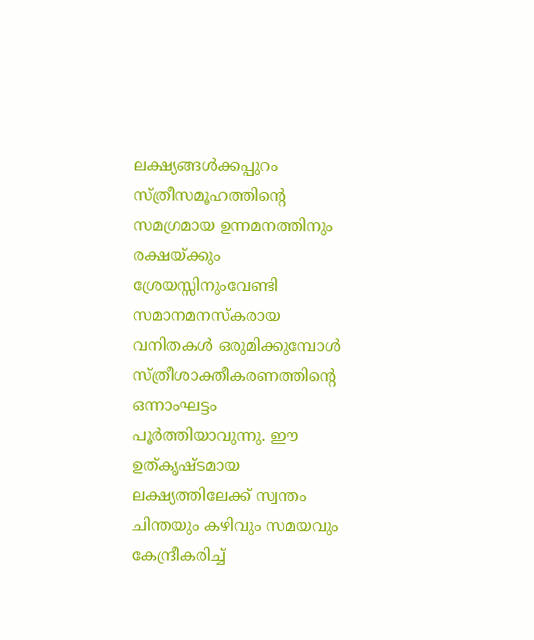ലക്ഷ്യങ്ങള്‍ക്കപ്പുറം സ്ത്രീസമൂഹത്തിന്റെ സമഗ്രമായ ഉന്നമനത്തിനും രക്ഷയ്ക്കും ശ്രേയസ്സിനുംവേണ്ടി സമാനമനസ്‌കരായ വനിതകള്‍ ഒരുമിക്കുമ്പോള്‍ സ്ത്രീശാക്തീകരണത്തിന്റെ ഒന്നാംഘട്ടം പൂര്‍ത്തിയാവുന്നു. ഈ ഉത്കൃഷ്ടമായ ലക്ഷ്യത്തിലേക്ക് സ്വന്തം ചിന്തയും കഴിവും സമയവും കേന്ദ്രീകരിച്ച്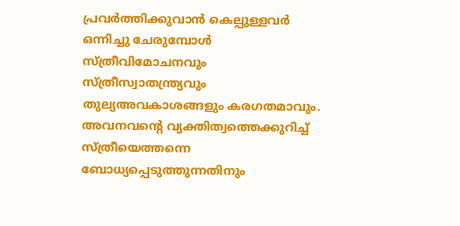പ്രവര്‍ത്തിക്കുവാന്‍ കെല്പുള്ളവര്‍ ഒന്നിച്ചു ചേരുമ്പോള്‍ സ്ത്രീവിമോചനവും സ്ത്രീസ്വാതന്ത്ര്യവും തുല്യഅവകാശങ്ങളും കരഗതമാവും. അവനവന്റെ വ്യക്തിത്വത്തെക്കുറിച്ച് സ്ത്രീയെത്തന്നെ ബോധ്യപ്പെടുത്തുന്നതിനും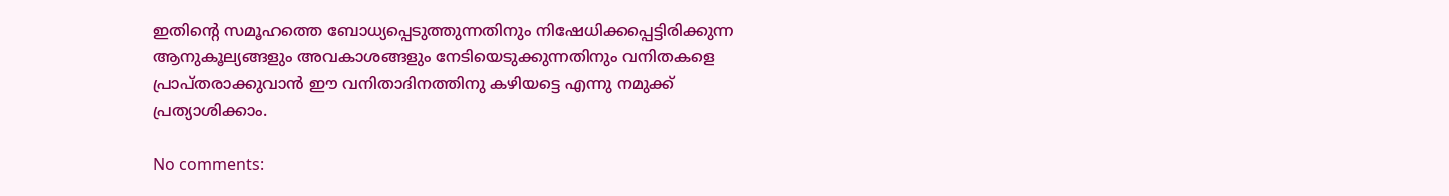ഇതിന്റെ സമൂഹത്തെ ബോധ്യപ്പെടുത്തുന്നതിനും നിഷേധിക്കപ്പെട്ടിരിക്കുന്ന ആനുകൂല്യങ്ങളും അവകാശങ്ങളും നേടിയെടുക്കുന്നതിനും വനിതകളെ പ്രാപ്തരാക്കുവാന്‍ ഈ വനിതാദിനത്തിനു കഴിയട്ടെ എന്നു നമുക്ക് പ്രത്യാശിക്കാം.

No comments: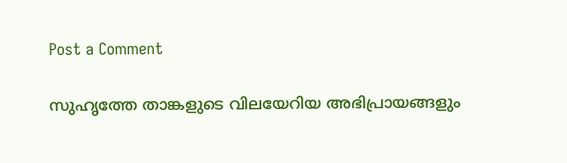Post a Comment

സുഹൃത്തേ താങ്കളുടെ വിലയേറിയ അഭിപ്രായങ്ങളും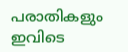പരാതികളും ഇവിടെ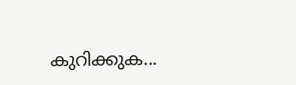കുറിക്കുക...